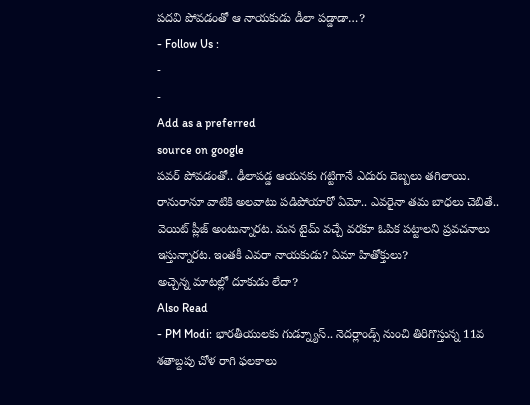పదవి పోవడంతో ఆ నాయకుడు డీలా పడ్డాడా…?
- Follow Us :
-
-
Add as a preferred
source on google
పవర్ పోవడంతో.. ఢీలాపడ్డ ఆయనకు గట్టిగానే ఎదురు దెబ్బలు తగిలాయి. రానురానూ వాటికి అలవాటు పడిపోయారో ఏమో.. ఎవరైనా తమ బాధలు చెబితే.. వెయిట్ ప్లీజ్ అంటున్నారట. మన టైమ్ వచ్చే వరకూ ఓపిక పట్టాలని ప్రవచనాలు ఇస్తున్నారట. ఇంతకీ ఎవరా నాయకుడు? ఏమా హితోక్తులు?
అచ్చెన్న మాటల్లో దూకుడు లేదా?
Also Read
- PM Modi: భారతీయులకు గుడ్న్యూస్.. నెదర్లాండ్స్ నుంచి తిరిగొస్తున్న 11వ శతాబ్దపు చోళ రాగి ఫలకాలు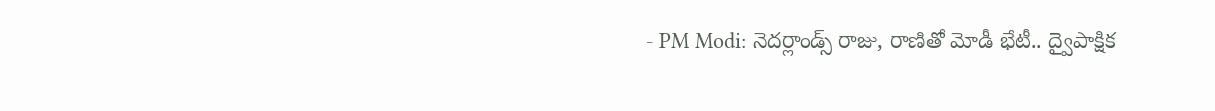- PM Modi: నెదర్లాండ్స్ రాజు, రాణితో మోడీ భేటీ.. ద్వైపాక్షిక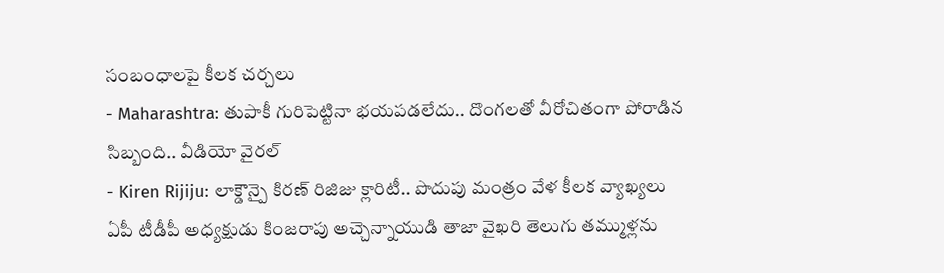సంబంధాలపై కీలక చర్చలు
- Maharashtra: తుపాకీ గురిపెట్టినా భయపడలేదు.. దొంగలతో వీరోచితంగా పోరాడిన సిబ్బంది.. వీడియో వైరల్
- Kiren Rijiju: లాక్డౌన్పై కిరణ్ రిజిజు క్లారిటీ.. పొదుపు మంత్రం వేళ కీలక వ్యాఖ్యలు
ఏపీ టీడీపీ అధ్యక్షుడు కింజరాపు అచ్చెన్నాయుడి తాజా వైఖరి తెలుగు తమ్ముళ్లను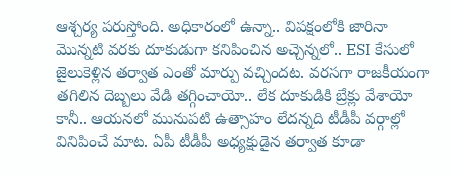ఆశ్చర్య పరుస్తోంది. అధికారంలో ఉన్నా.. విపక్షంలోకి జారినా మొన్నటి వరకు దూకుడుగా కనిపించిన అచ్చెన్నలో.. ESI కేసులో జైలుకెళ్లిన తర్వాత ఎంతో మార్పు వచ్చిందట. వరసగా రాజకీయంగా తగిలిన దెబ్బలు వేడి తగ్గించాయో.. లేక దూకుడికి బ్రేక్లు వేశాయో కానీ.. ఆయనలో మునుపటి ఉత్సాహం లేదన్నది టీడీపీ వర్గాల్లో వినిపించే మాట. ఏపీ టీడీపీ అధ్యక్షుడైన తర్వాత కూడా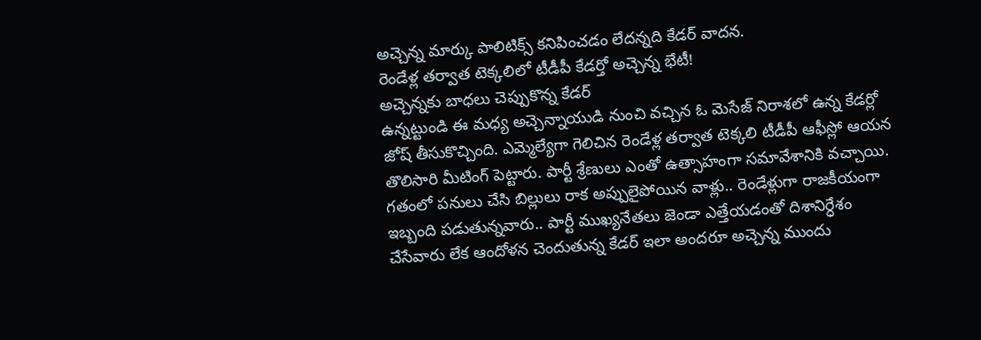అచ్చెన్న మార్కు పాలిటిక్స్ కనిపించడం లేదన్నది కేడర్ వాదన.
రెండేళ్ల తర్వాత టెక్కలిలో టీడీపీ కేడర్తో అచ్చెన్న భేటీ!
అచ్చెన్నకు బాధలు చెప్పుకొన్న కేడర్
ఉన్నట్టుండి ఈ మధ్య అచ్చెన్నాయుడి నుంచి వచ్చిన ఓ మెసేజ్ నిరాశలో ఉన్న కేడర్లో జోష్ తీసుకొచ్చింది. ఎమ్మెల్యేగా గెలిచిన రెండేళ్ల తర్వాత టెక్కలి టీడీపీ ఆఫీస్లో ఆయన తొలిసారి మీటింగ్ పెట్టారు. పార్టీ శ్రేణులు ఎంతో ఉత్సాహంగా సమావేశానికి వచ్చాయి. గతంలో పనులు చేసి బిల్లులు రాక అప్పులైపోయిన వాళ్లు.. రెండేళ్లుగా రాజకీయంగా ఇబ్బంది పడుతున్నవారు.. పార్టీ ముఖ్యనేతలు జెండా ఎత్తేయడంతో దిశానిర్ధేశం చేసేవారు లేక ఆందోళన చెందుతున్న కేడర్ ఇలా అందరూ అచ్చెన్న ముందు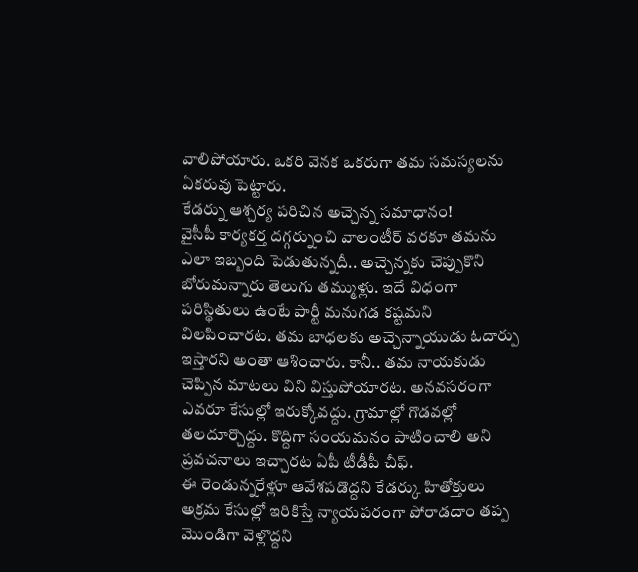వాలిపోయారు. ఒకరి వెనక ఒకరుగా తమ సమస్యలను ఏకరువు పెట్టారు.
కేడర్ను ఆశ్చర్య పరిచిన అచ్చెన్న సమాధానం!
వైసీపీ కార్యకర్త దగ్గర్నుంచి వాలంటీర్ వరకూ తమను ఎలా ఇబ్బంది పెడుతున్నదీ.. అచ్చెన్నకు చెప్పుకొని బోరుమన్నారు తెలుగు తమ్ముళ్లు. ఇదే విధంగా పరిస్థితులు ఉంటే పార్టీ మనుగడ కష్టమని విలపించారట. తమ బాధలకు అచ్చెన్నాయుడు ఓదార్పు ఇస్తారని అంతా ఆశించారు. కానీ.. తమ నాయకుడు చెప్పిన మాటలు విని విస్తుపోయారట. అనవసరంగా ఎవరూ కేసుల్లో ఇరుక్కోవద్దు. గ్రామాల్లో గొడవల్లో తలదూర్చొద్దు. కొద్దిగా సంయమనం పాటించాలి అని ప్రవచనాలు ఇచ్చారట ఏపీ టీడీపీ చీఫ్.
ఈ రెండున్నరేళ్లూ ఆవేశపడొద్దని కేడర్కు హితోక్తులు
అక్రమ కేసుల్లో ఇరికిస్తే న్యాయపరంగా పోరాడదాం తప్ప మొండిగా వెళ్లొద్దని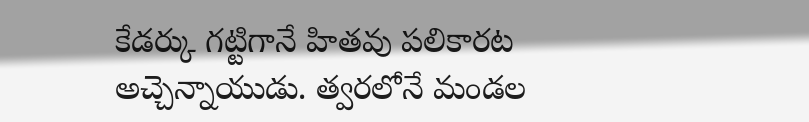కేడర్కు గట్టిగానే హితవు పలికారట అచ్చెన్నాయుడు. త్వరలోనే మండల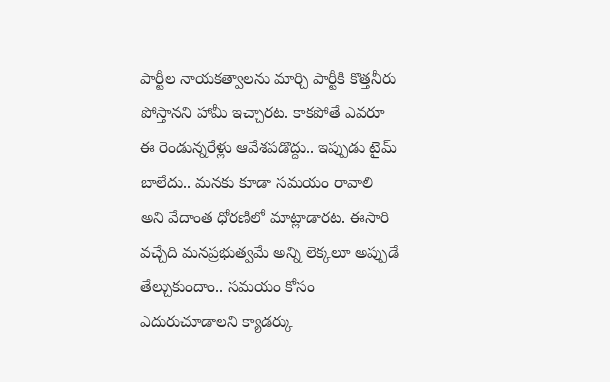పార్టీల నాయకత్వాలను మార్చి పార్టీకి కొత్తనీరు పోస్తానని హామీ ఇచ్చారట. కాకపోతే ఎవరూ ఈ రెండున్నరేళ్లు ఆవేశపడొద్దు.. ఇప్పుడు టైమ్ బాలేదు.. మనకు కూడా సమయం రావాలి అని వేదాంత ధోరణిలో మాట్లాడారట. ఈసారి వచ్చేది మనప్రభుత్వమే అన్ని లెక్కలూ అప్పుడే తేల్చుకుందాం.. సమయం కోసం ఎదురుచూడాలని క్యాడర్కు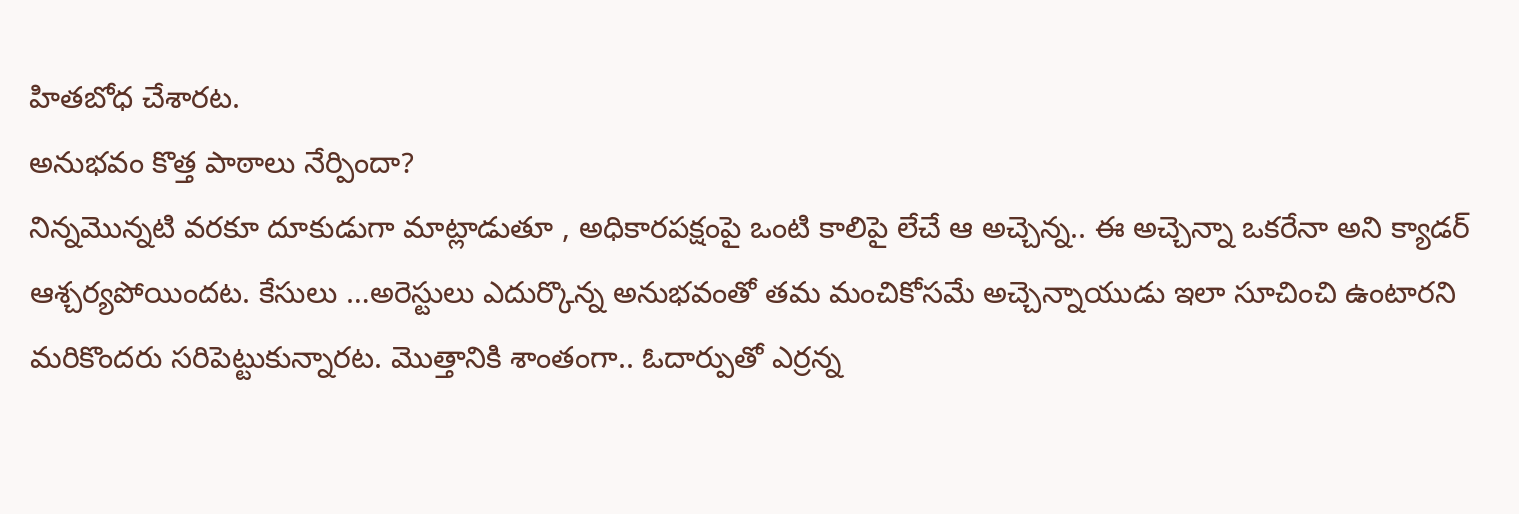హితబోధ చేశారట.
అనుభవం కొత్త పాఠాలు నేర్పిందా?
నిన్నమొన్నటి వరకూ దూకుడుగా మాట్లాడుతూ , అధికారపక్షంపై ఒంటి కాలిపై లేచే ఆ అచ్చెన్న.. ఈ అచ్చెన్నా ఒకరేనా అని క్యాడర్ ఆశ్చర్యపోయిందట. కేసులు …అరెస్టులు ఎదుర్కొన్న అనుభవంతో తమ మంచికోసమే అచ్చెన్నాయుడు ఇలా సూచించి ఉంటారని మరికొందరు సరిపెట్టుకున్నారట. మొత్తానికి శాంతంగా.. ఓదార్పుతో ఎర్రన్న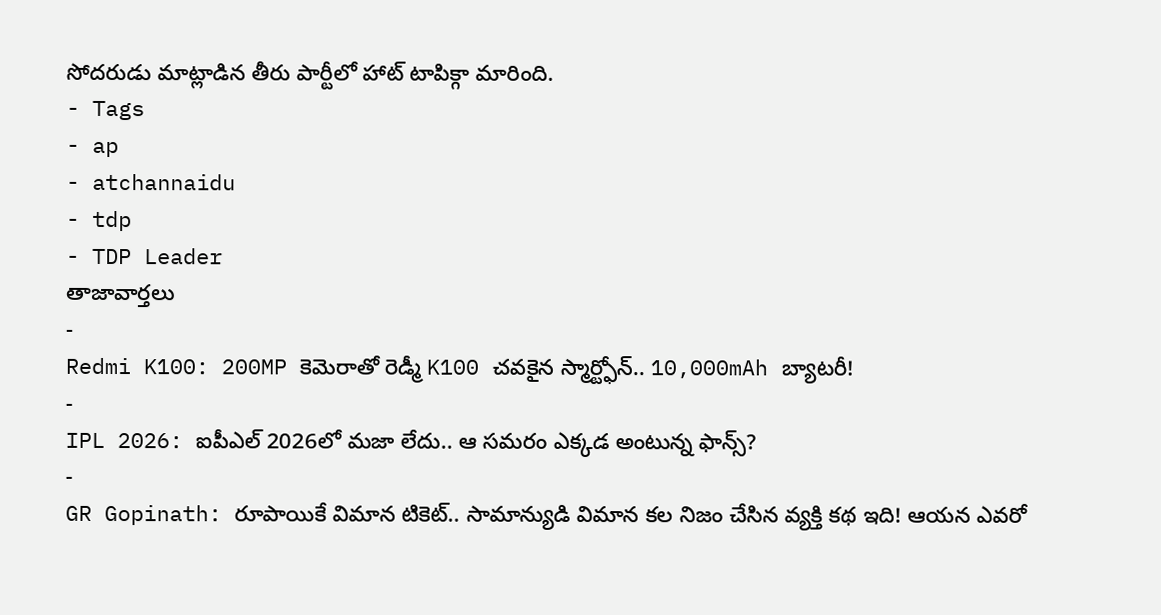సోదరుడు మాట్లాడిన తీరు పార్టీలో హాట్ టాపిక్గా మారింది.
- Tags
- ap
- atchannaidu
- tdp
- TDP Leader
తాజావార్తలు
-
Redmi K100: 200MP కెమెరాతో రెడ్మీ K100 చవకైన స్మార్ట్ఫోన్.. 10,000mAh బ్యాటరీ!
-
IPL 2026: ఐపీఎల్ 2026లో మజా లేదు.. ఆ సమరం ఎక్కడ అంటున్న ఫాన్స్?
-
GR Gopinath: రూపాయికే విమాన టికెట్.. సామాన్యుడి విమాన కల నిజం చేసిన వ్యక్తి కథ ఇది! ఆయన ఎవరో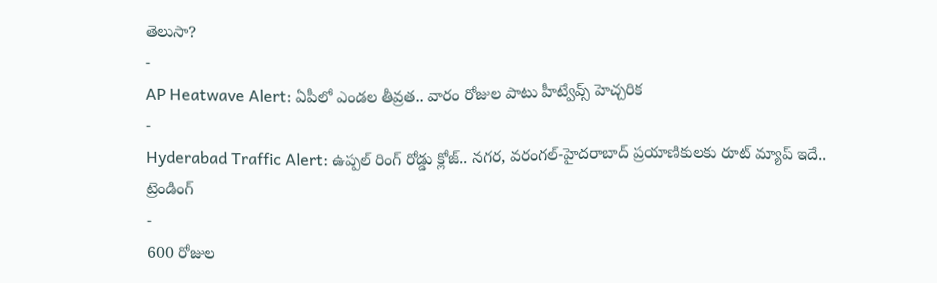తెలుసా?
-
AP Heatwave Alert: ఏపీలో ఎండల తీవ్రత.. వారం రోజుల పాటు హీట్వేవ్స్ హెచ్చరిక
-
Hyderabad Traffic Alert: ఉప్పల్ రింగ్ రోడ్డు క్లోజ్.. నగర, వరంగల్-హైదరాబాద్ ప్రయాణికులకు రూట్ మ్యాప్ ఇదే..
ట్రెండింగ్
-
600 రోజుల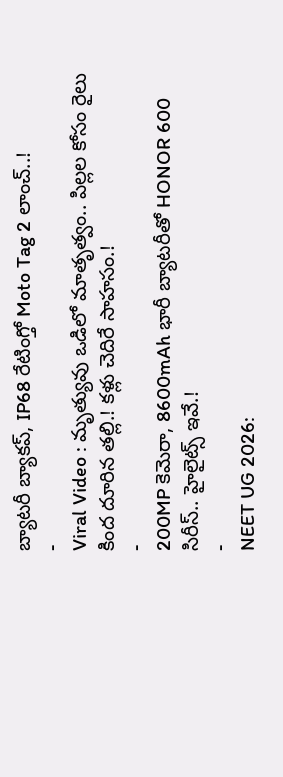బ్యాటరీ బ్యాకప్, IP68 రేటింగ్తో Moto Tag 2 లాంచ్..!
-
Viral Video : మృత్యువు ఒడిలో మాతృత్వం.. పిల్లల కోసం రైలు కింద దూరిన తల్లి.! కళ్లు చెదిరే సాహసం.!
-
200MP కెమెరా, 8600mAh భారీ బ్యాటరీతో HONOR 600 సిరీస్.. హైలైట్స్ ఇవే.!
-
NEET UG 2026: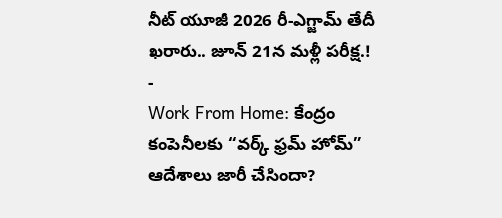నీట్ యూజీ 2026 రీ-ఎగ్జామ్ తేదీ ఖరారు.. జూన్ 21న మళ్లీ పరీక్ష.!
-
Work From Home: కేంద్రం కంపెనీలకు “వర్క్ ఫ్రమ్ హోమ్” ఆదేశాలు జారీ చేసిందా?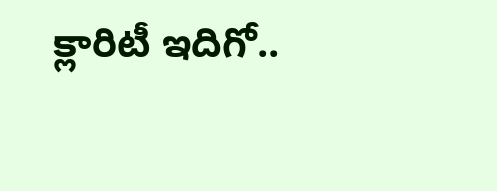క్లారిటీ ఇదిగో..